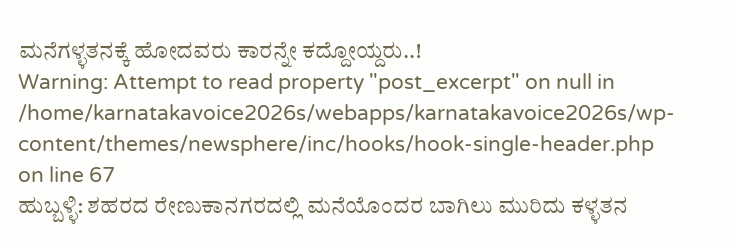ಮನೆಗಳ್ಳತನಕ್ಕೆ ಹೋದವರು ಕಾರನ್ನೇ ಕದ್ದೋಯ್ದರು..!
Warning: Attempt to read property "post_excerpt" on null in /home/karnatakavoice2026s/webapps/karnatakavoice2026s/wp-content/themes/newsphere/inc/hooks/hook-single-header.php on line 67
ಹುಬ್ಬಳ್ಳಿ: ಶಹರದ ರೇಣುಕಾನಗರದಲ್ಲಿ ಮನೆಯೊಂದರ ಬಾಗಿಲು ಮುರಿದು ಕಳ್ಳತನ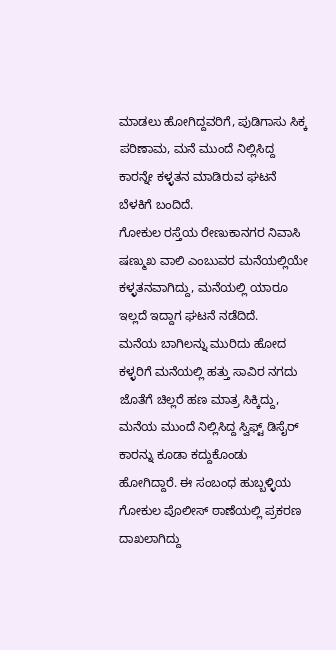ಮಾಡಲು ಹೋಗಿದ್ದವರಿಗೆ, ಪುಡಿಗಾಸು ಸಿಕ್ಕ ಪರಿಣಾಮ, ಮನೆ ಮುಂದೆ ನಿಲ್ಲಿಸಿದ್ದ ಕಾರನ್ನೇ ಕಳ್ಳತನ ಮಾಡಿರುವ ಘಟನೆ ಬೆಳಕಿಗೆ ಬಂದಿದೆ.
ಗೋಕುಲ ರಸ್ತೆಯ ರೇಣುಕಾನಗರ ನಿವಾಸಿ ಷಣ್ಮುಖ ವಾಲಿ ಎಂಬುವರ ಮನೆಯಲ್ಲಿಯೇ ಕಳ್ಳತನವಾಗಿದ್ದು, ಮನೆಯಲ್ಲಿ ಯಾರೂ ಇಲ್ಲದೆ ಇದ್ದಾಗ ಘಟನೆ ನಡೆದಿದೆ.
ಮನೆಯ ಬಾಗಿಲನ್ನು ಮುರಿದು ಹೋದ ಕಳ್ಳರಿಗೆ ಮನೆಯಲ್ಲಿ ಹತ್ತು ಸಾವಿರ ನಗದು ಜೊತೆಗೆ ಚಿಲ್ಲರೆ ಹಣ ಮಾತ್ರ ಸಿಕ್ಕಿದ್ದು, ಮನೆಯ ಮುಂದೆ ನಿಲ್ಲಿಸಿದ್ದ ಸ್ವಿಫ್ಟ್ ಡಿಸೈರ್ ಕಾರನ್ನು ಕೂಡಾ ಕದ್ದುಕೊಂಡು ಹೋಗಿದ್ದಾರೆ. ಈ ಸಂಬಂಧ ಹುಬ್ಬಳ್ಳಿಯ ಗೋಕುಲ ಪೊಲೀಸ್ ಠಾಣೆಯಲ್ಲಿ ಪ್ರಕರಣ ದಾಖಲಾಗಿದ್ದು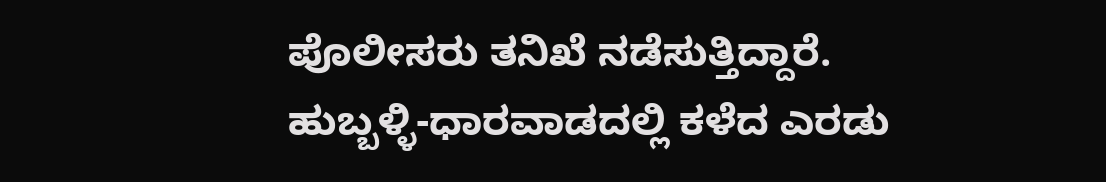ಪೊಲೀಸರು ತನಿಖೆ ನಡೆಸುತ್ತಿದ್ದಾರೆ.
ಹುಬ್ಬಳ್ಳಿ-ಧಾರವಾಡದಲ್ಲಿ ಕಳೆದ ಎರಡು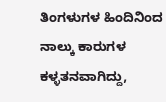ತಿಂಗಳುಗಳ ಹಿಂದಿನಿಂದ ನಾಲ್ಕು ಕಾರುಗಳ ಕಳ್ಳತನವಾಗಿದ್ದು,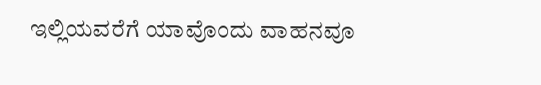ಇಲ್ಲಿಯವರೆಗೆ ಯಾವೊಂದು ವಾಹನವೂ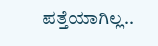ಪತ್ತೆಯಾಗಿಲ್ಲ..